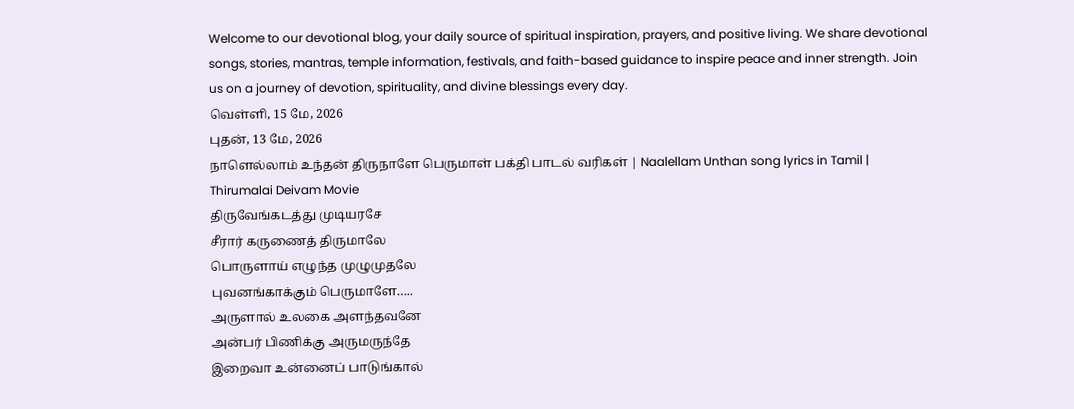Welcome to our devotional blog, your daily source of spiritual inspiration, prayers, and positive living. We share devotional songs, stories, mantras, temple information, festivals, and faith-based guidance to inspire peace and inner strength. Join us on a journey of devotion, spirituality, and divine blessings every day.
வெள்ளி, 15 மே, 2026
புதன், 13 மே, 2026
நாளெல்லாம் உந்தன் திருநாளே பெருமாள் பக்தி பாடல் வரிகள் | Naalellam Unthan song lyrics in Tamil | Thirumalai Deivam Movie
திருவேங்கடத்து முடியரசே
சீரார் கருணைத் திருமாலே
பொருளாய் எழுந்த முழுமுதலே
புவனங்காக்கும் பெருமாளே…..
அருளால் உலகை அளந்தவனே
அன்பர் பிணிக்கு அருமருந்தே
இறைவா உன்னைப் பாடுங்கால்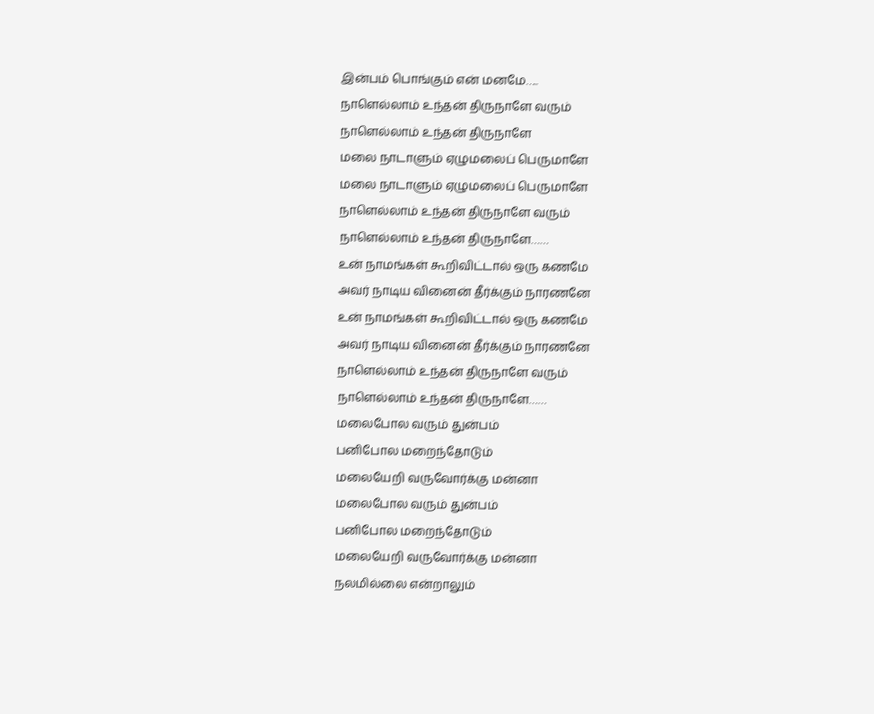இன்பம் பொங்கும் என் மனமே…..
நாளெல்லாம் உந்தன் திருநாளே வரும்
நாளெல்லாம் உந்தன் திருநாளே
மலை நாடாளும் ஏழுமலைப் பெருமாளே
மலை நாடாளும் ஏழுமலைப் பெருமாளே
நாளெல்லாம் உந்தன் திருநாளே வரும்
நாளெல்லாம் உந்தன் திருநாளே……
உன் நாமங்கள் கூறிவிட்டால் ஒரு கணமே
அவர் நாடிய வினைன் தீர்க்கும் நாரணனே
உன் நாமங்கள் கூறிவிட்டால் ஒரு கணமே
அவர் நாடிய வினைன் தீர்க்கும் நாரணனே
நாளெல்லாம் உந்தன் திருநாளே வரும்
நாளெல்லாம் உந்தன் திருநாளே……
மலைபோல வரும் துன்பம்
பனிபோல மறைந்தோடும்
மலையேறி வருவோர்க்கு மன்னா
மலைபோல வரும் துன்பம்
பனிபோல மறைந்தோடும்
மலையேறி வருவோர்க்கு மன்னா
நலமில்லை என்றாலும்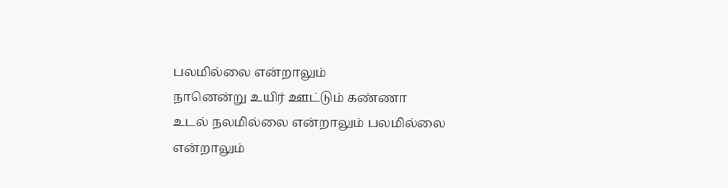பலமில்லை என்றாலும்
நானென்று உயிர் ஊட்டும் கண்ணா
உடல் நலமில்லை என்றாலும் பலமில்லை என்றாலும்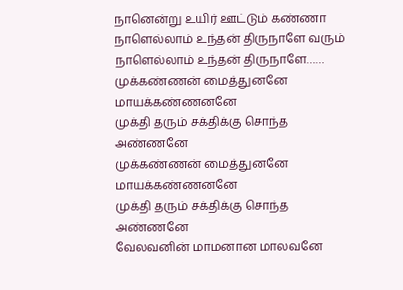நானென்று உயிர் ஊட்டும் கண்ணா
நாளெல்லாம் உந்தன் திருநாளே வரும்
நாளெல்லாம் உந்தன் திருநாளே……
முக்கண்ணன் மைத்துனனே மாயக்கண்ணனனே
முக்தி தரும் சக்திக்கு சொந்த அண்ணனே
முக்கண்ணன் மைத்துனனே மாயக்கண்ணனனே
முக்தி தரும் சக்திக்கு சொந்த அண்ணனே
வேலவனின் மாமனான மாலவனே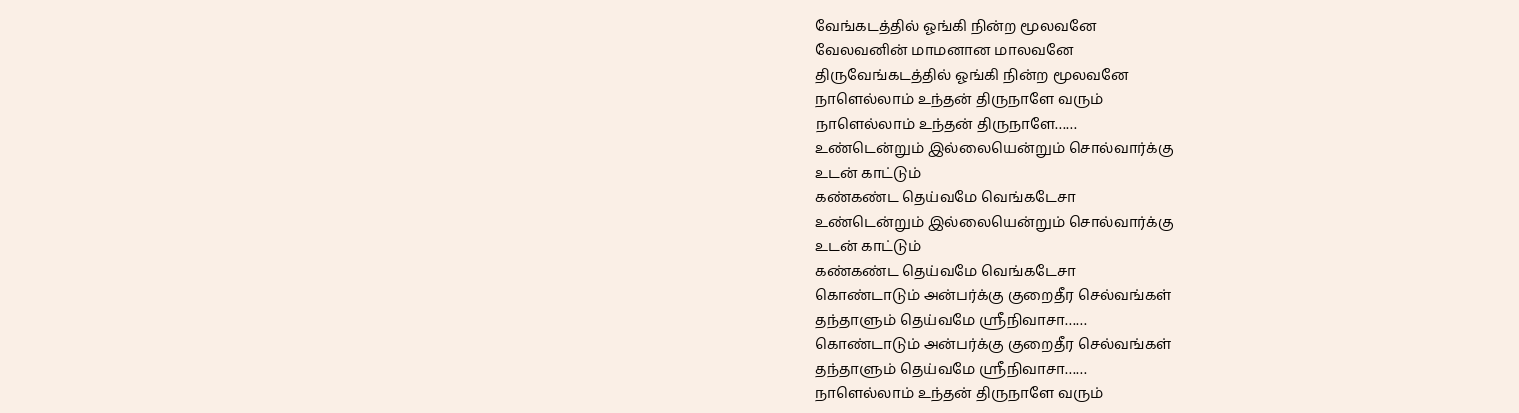வேங்கடத்தில் ஓங்கி நின்ற மூலவனே
வேலவனின் மாமனான மாலவனே
திருவேங்கடத்தில் ஓங்கி நின்ற மூலவனே
நாளெல்லாம் உந்தன் திருநாளே வரும்
நாளெல்லாம் உந்தன் திருநாளே……
உண்டென்றும் இல்லையென்றும் சொல்வார்க்கு
உடன் காட்டும்
கண்கண்ட தெய்வமே வெங்கடேசா
உண்டென்றும் இல்லையென்றும் சொல்வார்க்கு
உடன் காட்டும்
கண்கண்ட தெய்வமே வெங்கடேசா
கொண்டாடும் அன்பர்க்கு குறைதீர செல்வங்கள்
தந்தாளும் தெய்வமே ஸ்ரீநிவாசா……
கொண்டாடும் அன்பர்க்கு குறைதீர செல்வங்கள்
தந்தாளும் தெய்வமே ஸ்ரீநிவாசா……
நாளெல்லாம் உந்தன் திருநாளே வரும்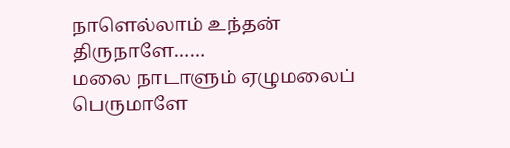நாளெல்லாம் உந்தன் திருநாளே……
மலை நாடாளும் ஏழுமலைப் பெருமாளே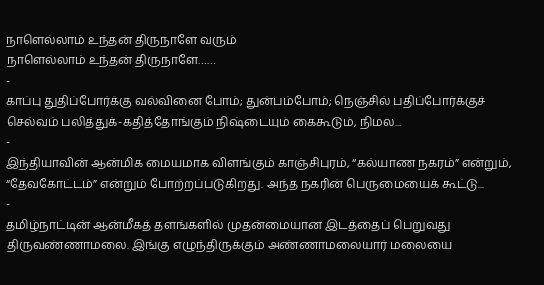நாளெல்லாம் உந்தன் திருநாளே வரும்
நாளெல்லாம் உந்தன் திருநாளே……
-
காப்பு துதிப்போர்க்கு வல்வினை போம்; துன்பம்போம்; நெஞ்சில் பதிப்போர்க்குச் செல்வம் பலித்துக்-கதித்தோங்கும் நிஷ்டையும் கைகூடும், நிமல...
-
இந்தியாவின் ஆன்மிக மையமாக விளங்கும் காஞ்சிபுரம், “கல்யாண நகரம்” என்றும், “தேவகோட்டம்” என்றும் போற்றப்படுகிறது. அந்த நகரின் பெருமையைக் கூட்டு...
-
தமிழ்நாட்டின் ஆன்மீகத் தளங்களில் முதன்மையான இடத்தைப் பெறுவது திருவண்ணாமலை. இங்கு எழுந்திருக்கும் அண்ணாமலையார் மலையை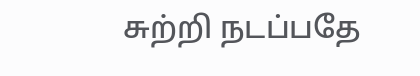சுற்றி நடப்பதே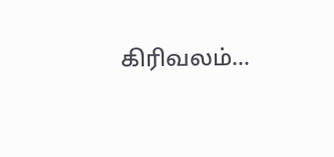கிரிவலம்...